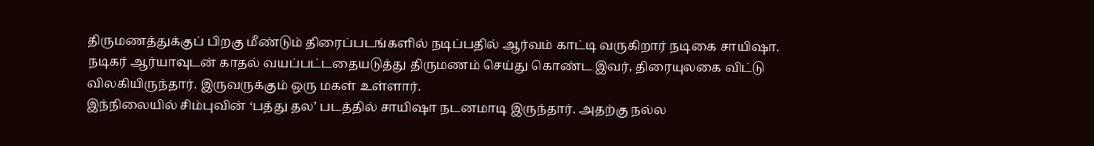திருமணத்துக்குப் பிறகு மீண்டும் திரைப்படங்களில் நடிப்பதில் ஆர்வம் காட்டி வருகிறார் நடிகை சாயிஷா.
நடிகர் ஆர்யாவுடன் காதல் வயப்பட்டதையடுத்து திருமணம் செய்து கொண்ட இவர், திரையுலகை விட்டு விலகியிருந்தார். இருவருக்கும் ஒரு மகள் உள்ளார்.
இந்நிலையில் சிம்புவின் ‘பத்து தல’ படத்தில் சாயிஷா நடனமாடி இருந்தார். அதற்கு நல்ல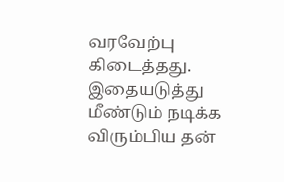வரவேற்பு கிடைத்தது.
இதையடுத்து மீண்டும் நடிக்க விரும்பிய தன்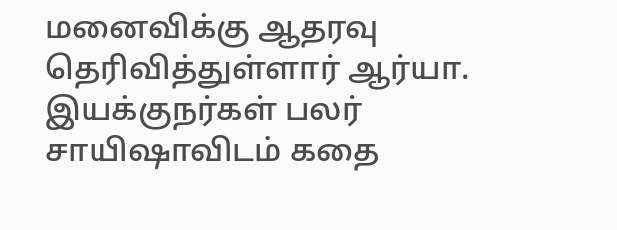மனைவிக்கு ஆதரவு தெரிவித்துள்ளார் ஆர்யா. இயக்குநர்கள் பலர் சாயிஷாவிடம் கதை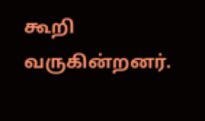கூறி வருகின்றனர்.